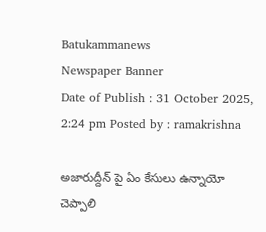Batukammanews
Newspaper Banner
Date of Publish : 31 October 2025, 2:24 pm Posted by : ramakrishna

అజారుద్దీన్ పై ఏం కేసులు ఉన్నాయో చెప్పాలి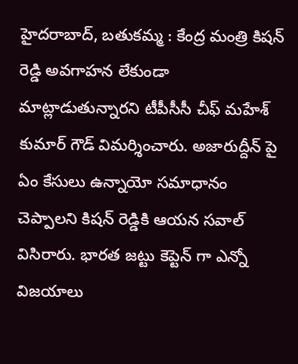హైదరాబాద్, బతుకమ్మ : కేంద్ర మంత్రి కిషన్ రెడ్డి అవగాహన లేకుండా మాట్లాడుతున్నారని టీపీసీసీ చీఫ్ మహేశ్ కుమార్ గౌడ్ విమర్శించారు. అజారుద్దీన్ పై ఏం కేసులు ఉన్నాయో సమాధానం చెప్పాలని కిషన్ రెడ్డికి ఆయన సవాల్ విసిరారు. భారత జట్టు కెప్టెన్ గా ఎన్నో విజయాలు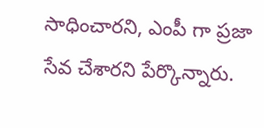సాధించారని, ఎంపీ గా ప్రజా సేవ చేశారని పేర్కొన్నారు.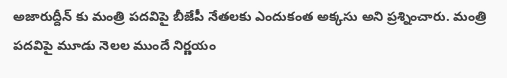అజారుద్దీన్ కు మంత్రి పదవిపై బీజేపీ నేతలకు ఎందుకంత అక్కసు అని ప్రశ్నించారు. మంత్రి పదవిపై మూడు నెలల ముందే నిర్ణయం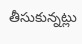తీసుకున్నట్లు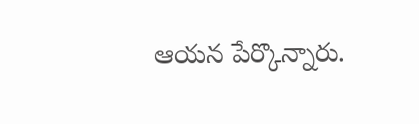ఆయన పేర్కొన్నారు.